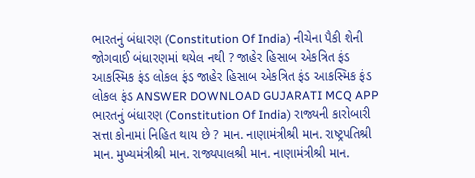ભારતનું બંધારણ (Constitution Of India) નીચેના પૈકી શેની જોગવાઈ બંધારણમાં થયેલ નથી ? જાહેર હિસાબ એકત્રિત ફંડ આકસ્મિક ફંડ લોકલ ફંડ જાહેર હિસાબ એકત્રિત ફંડ આકસ્મિક ફંડ લોકલ ફંડ ANSWER DOWNLOAD GUJARATI MCQ APP
ભારતનું બંધારણ (Constitution Of India) રાજ્યની કારોબારી સત્તા કોનામાં નિહિત થાય છે ? માન. નાણામંત્રીશ્રી માન. રાષ્ટ્રપતિશ્રી માન. મુખ્યમંત્રીશ્રી માન. રાજ્યપાલશ્રી માન. નાણામંત્રીશ્રી માન.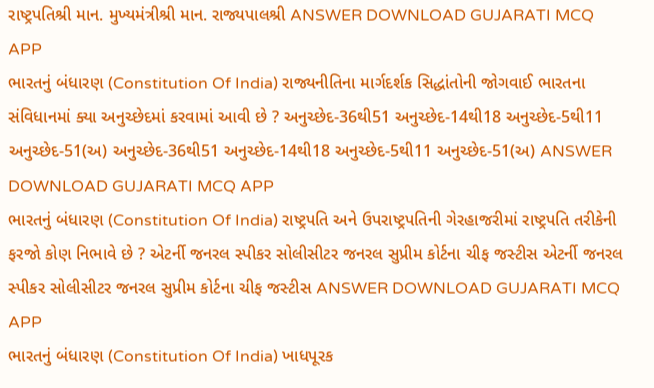રાષ્ટ્રપતિશ્રી માન. મુખ્યમંત્રીશ્રી માન. રાજ્યપાલશ્રી ANSWER DOWNLOAD GUJARATI MCQ APP
ભારતનું બંધારણ (Constitution Of India) રાજ્યનીતિના માર્ગદર્શક સિદ્ધાંતોની જોગવાઈ ભારતના સંવિધાનમાં ક્યા અનુચ્છેદમાં કરવામાં આવી છે ? અનુચ્છેદ-36થી51 અનુચ્છેદ-14થી18 અનુચ્છેદ-5થી11 અનુચ્છેદ-51(અ) અનુચ્છેદ-36થી51 અનુચ્છેદ-14થી18 અનુચ્છેદ-5થી11 અનુચ્છેદ-51(અ) ANSWER DOWNLOAD GUJARATI MCQ APP
ભારતનું બંધારણ (Constitution Of India) રાષ્ટ્રપતિ અને ઉપરાષ્ટ્રપતિની ગેરહાજરીમાં રાષ્ટ્રપતિ તરીકેની ફરજો કોણ નિભાવે છે ? એટર્ની જનરલ સ્પીકર સોલીસીટર જનરલ સુપ્રીમ કોર્ટના ચીફ જસ્ટીસ એટર્ની જનરલ સ્પીકર સોલીસીટર જનરલ સુપ્રીમ કોર્ટના ચીફ જસ્ટીસ ANSWER DOWNLOAD GUJARATI MCQ APP
ભારતનું બંધારણ (Constitution Of India) ખાધપૂરક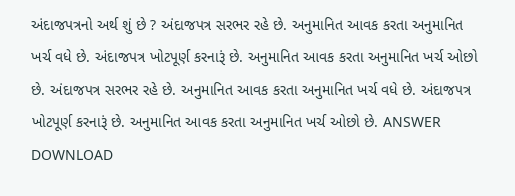અંદાજપત્રનો અર્થ શું છે ? અંદાજપત્ર સરભર રહે છે. અનુમાનિત આવક કરતા અનુમાનિત ખર્ચ વધે છે. અંદાજપત્ર ખોટપૂર્ણ કરનારૂં છે. અનુમાનિત આવક કરતા અનુમાનિત ખર્ચ ઓછો છે. અંદાજપત્ર સરભર રહે છે. અનુમાનિત આવક કરતા અનુમાનિત ખર્ચ વધે છે. અંદાજપત્ર ખોટપૂર્ણ કરનારૂં છે. અનુમાનિત આવક કરતા અનુમાનિત ખર્ચ ઓછો છે. ANSWER DOWNLOAD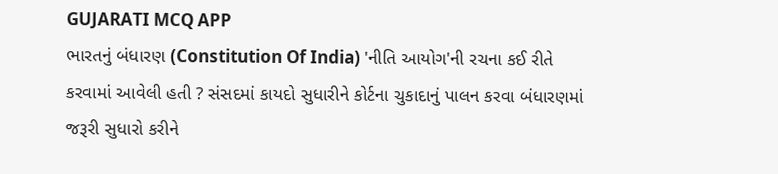GUJARATI MCQ APP
ભારતનું બંધારણ (Constitution Of India) 'નીતિ આયોગ'ની રચના કઈ રીતે કરવામાં આવેલી હતી ? સંસદમાં કાયદો સુધારીને કોર્ટના ચુકાદાનું પાલન કરવા બંધારણમાં જરૂરી સુધારો કરીને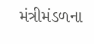મંત્રીમંડળના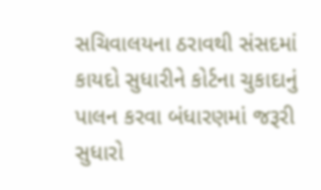સચિવાલયના ઠરાવથી સંસદમાં કાયદો સુધારીને કોર્ટના ચુકાદાનું પાલન કરવા બંધારણમાં જરૂરી સુધારો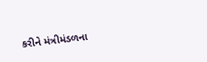કરીને મંત્રીમંડળના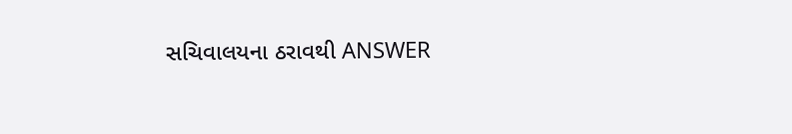સચિવાલયના ઠરાવથી ANSWER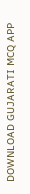DOWNLOAD GUJARATI MCQ APP